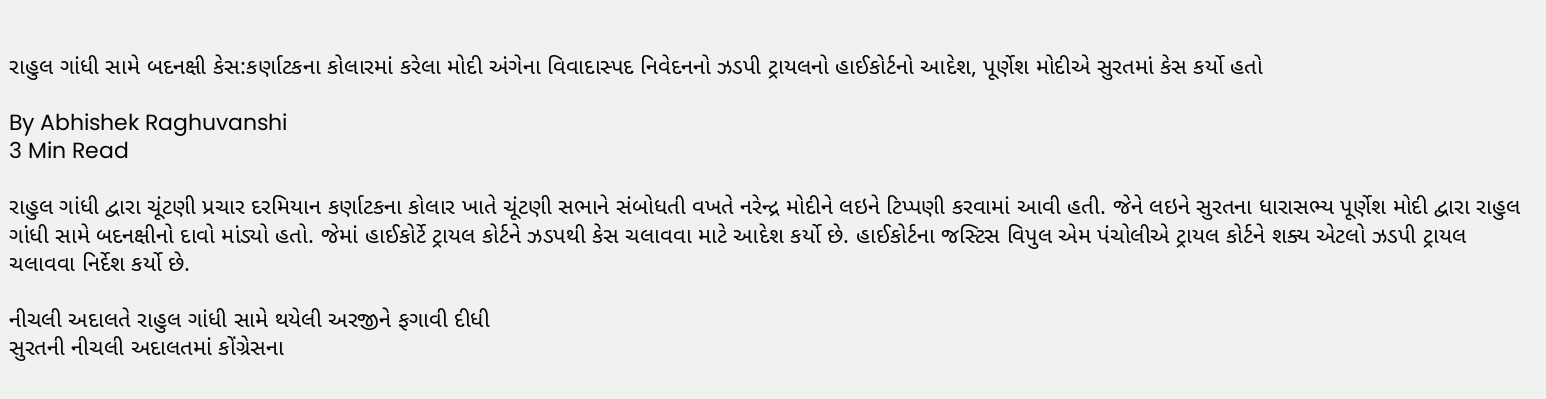રાહુલ ગાંધી સામે બદનક્ષી કેસ:કર્ણાટકના કોલારમાં કરેલા મોદી અંગેના વિવાદાસ્પદ નિવેદનનો ઝડપી ટ્રાયલનો હાઈકોર્ટનો આદેશ, પૂર્ણેશ મોદીએ સુરતમાં કેસ કર્યો હતો

By Abhishek Raghuvanshi
3 Min Read

રાહુલ ગાંધી દ્વારા ચૂંટણી પ્રચાર દરમિયાન કર્ણાટકના કોલાર ખાતે ચૂંટણી સભાને સંબોધતી વખતે નરેન્દ્ર મોદીને લઇને ટિપ્પણી કરવામાં આવી હતી. જેને લઇને સુરતના ધારાસભ્ય પૂર્ણેશ મોદી દ્વારા રાહુલ ગાંધી સામે બદનક્ષીનો દાવો માંડ્યો હતો. જેમાં હાઈકોર્ટે ટ્રાયલ કોર્ટને ઝડપથી કેસ ચલાવવા માટે આદેશ કર્યો છે. હાઈકોર્ટના જસ્ટિસ વિપુલ એમ પંચોલીએ ટ્રાયલ કોર્ટને શક્ય એટલો ઝડપી ટ્રાયલ ચલાવવા નિર્દેશ કર્યો છે.

નીચલી અદાલતે રાહુલ ગાંધી સામે થયેલી અરજીને ફગાવી દીધી
સુરતની નીચલી અદાલતમાં કોંગ્રેસના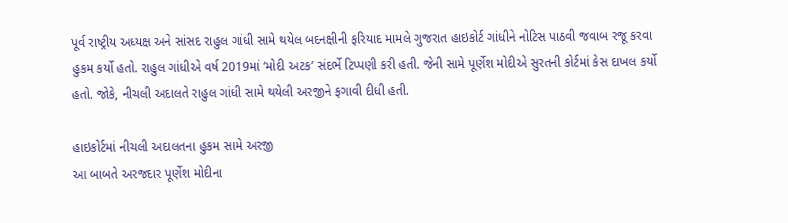પૂર્વ રાષ્ટ્રીય અધ્યક્ષ અને સાંસદ રાહુલ ગાંધી સામે થયેલ બદનક્ષીની ફરિયાદ મામલે ગુજરાત હાઇકોર્ટ ગાંધીને નોટિસ પાઠવી જવાબ રજૂ કરવા હુકમ કર્યો હતો. રાહુલ ગાંધીએ વર્ષ 2019માં ‘મોદી અટક’ સંદર્ભે ટિપ્પણી કરી હતી. જેની સામે પૂર્ણેશ મોદીએ સુરતની કોર્ટમાં કેસ દાખલ કર્યો હતો. જોકે, નીચલી અદાલતે રાહુલ ગાંધી સામે થયેલી અરજીને ફગાવી દીધી હતી.

હાઇકોર્ટમાં નીચલી અદાલતના હુકમ સામે અરજી
આ બાબતે અરજદાર પૂર્ણેશ મોદીના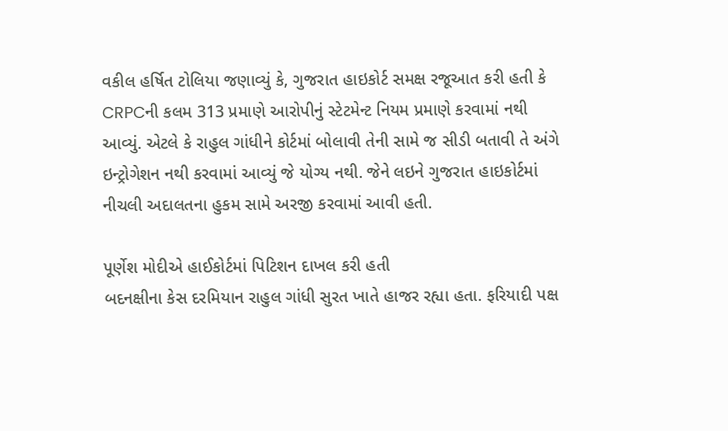વકીલ હર્ષિત ટોલિયા જણાવ્યું કે, ગુજરાત હાઇકોર્ટ સમક્ષ રજૂઆત કરી હતી કે CRPCની કલમ 313 પ્રમાણે આરોપીનું સ્ટેટમેન્ટ નિયમ પ્રમાણે કરવામાં નથી આવ્યું. એટલે કે રાહુલ ગાંધીને કોર્ટમાં બોલાવી તેની સામે જ સીડી બતાવી તે અંગે ઇન્ટ્રોગેશન નથી કરવામાં આવ્યું જે યોગ્ય નથી. જેને લઇને ગુજરાત હાઇકોર્ટમાં નીચલી અદાલતના હુકમ સામે અરજી કરવામાં આવી હતી.

પૂર્ણેશ મોદીએ હાઈકોર્ટમાં પિટિશન દાખલ કરી હતી
બદનક્ષીના કેસ દરમિયાન રાહુલ ગાંધી સુરત ખાતે હાજર રહ્યા હતા. ફરિયાદી પક્ષ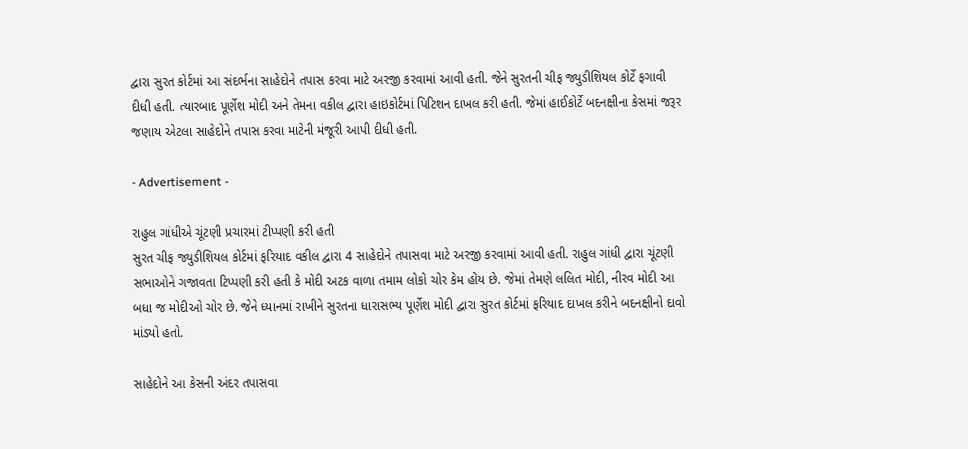દ્વારા સુરત કોર્ટમાં આ સંદર્ભના સાહેદોને તપાસ કરવા માટે અરજી કરવામાં આવી હતી. જેને સુરતની ચીફ જ્યુડીશિયલ કોર્ટે ફગાવી દીધી હતી. ત્યારબાદ પૂર્ણેશ મોદી અને તેમના વકીલ દ્વારા હાઇકોર્ટમાં પિટિશન દાખલ કરી હતી. જેમાં હાઈકોર્ટે બદનક્ષીના કેસમાં જરૂર જણાય એટલા સાહેદોને તપાસ કરવા માટેની મંજૂરી આપી દીધી હતી.

- Advertisement -

રાહુલ ગાંધીએ ચૂંટણી પ્રચારમાં ટીપ્પણી કરી હતી
સુરત ચીફ જ્યુડીશિયલ કોર્ટમાં ફરિયાદ વકીલ દ્વારા 4 સાહેદોને તપાસવા માટે અરજી કરવામાં આવી હતી. રાહુલ ગાંધી દ્વારા ચૂંટણી સભાઓને ગજાવતા ટિપ્પણી કરી હતી કે મોદી અટક વાળા તમામ લોકો ચોર કેમ હોય છે. જેમાં તેમણે લલિત મોદી, નીરવ મોદી આ બધા જ મોદીઓ ચોર છે. જેને ધ્યાનમાં રાખીને સુરતના ધારાસભ્ય પૂર્ણેશ મોદી દ્વારા સુરત કોર્ટમાં ફરિયાદ દાખલ કરીને બદનક્ષીનો દાવો માંડ્યો હતો.

સાહેદોને આ કેસની અંદર તપાસવા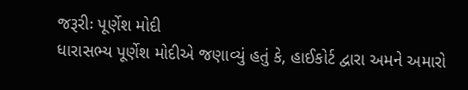જરૂરીઃ પૂર્ણેશ મોદી
ધારાસભ્ય પૂર્ણેશ મોદીએ જણાવ્યું હતું કે, હાઈકોર્ટ દ્વારા અમને અમારો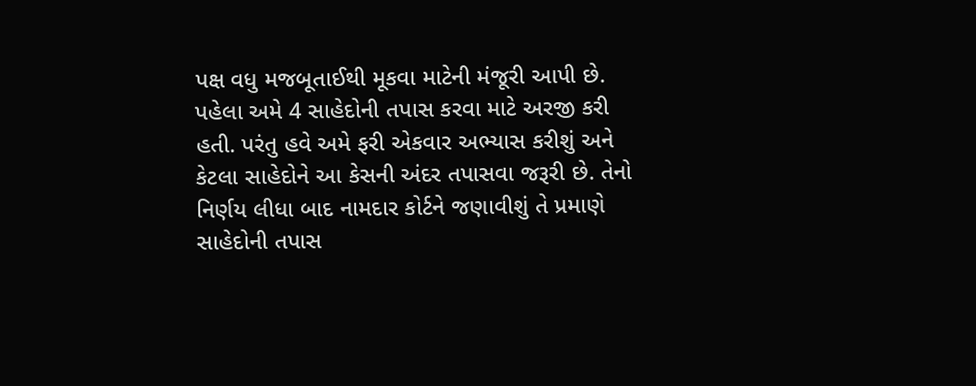પક્ષ વધુ મજબૂતાઈથી મૂકવા માટેની મંજૂરી આપી છે. પહેલા અમે 4 સાહેદોની તપાસ કરવા માટે અરજી કરી હતી. પરંતુ હવે અમે ફરી એકવાર અભ્યાસ કરીશું અને કેટલા સાહેદોને આ કેસની અંદર તપાસવા જરૂરી છે. તેનો નિર્ણય લીધા બાદ નામદાર કોર્ટને જણાવીશું તે પ્રમાણે સાહેદોની તપાસ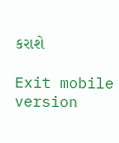કરાશે

Exit mobile version